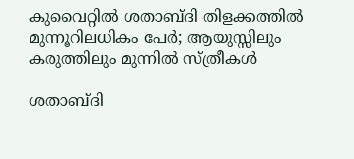കുവൈറ്റിൽ ശതാബ്ദി തിളക്കത്തിൽ മുന്നൂറിലധികം പേർ; ആയുസ്സിലും കരുത്തിലും മുന്നിൽ സ്ത്രീകൾ

ശതാബ്ദി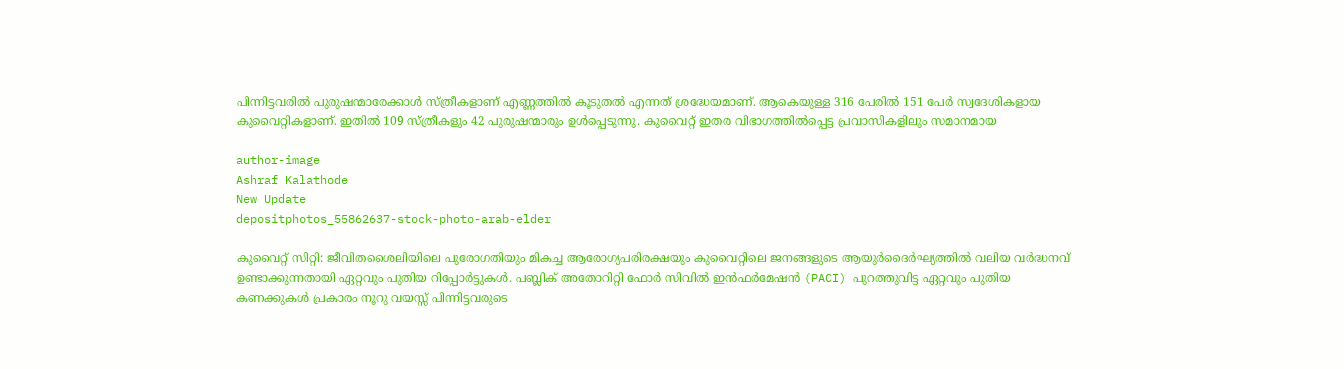പിന്നിട്ടവരിൽ പുരുഷന്മാരേക്കാൾ സ്ത്രീകളാണ് എണ്ണത്തിൽ കൂടുതൽ എന്നത് ശ്രദ്ധേയമാണ്. ആകെയുള്ള 316 പേരിൽ 151 പേർ സ്വദേശികളായ കുവൈറ്റികളാണ്. ഇതിൽ 109 സ്ത്രീകളും 42 പുരുഷന്മാരും ഉൾപ്പെടുന്നു. കുവൈറ്റ് ഇതര വിഭാഗത്തിൽപ്പെട്ട പ്രവാസികളിലും സമാനമായ

author-image
Ashraf Kalathode
New Update
depositphotos_55862637-stock-photo-arab-elder

കുവൈറ്റ് സിറ്റി: ജീവിതശൈലിയിലെ പുരോഗതിയും മികച്ച ആരോഗ്യപരിരക്ഷയും കുവൈറ്റിലെ ജനങ്ങളുടെ ആയുർദൈർഘ്യത്തിൽ വലിയ വർദ്ധനവ് ഉണ്ടാക്കുന്നതായി ഏറ്റവും പുതിയ റിപ്പോർട്ടുകൾ. പബ്ലിക് അതോറിറ്റി ഫോർ സിവിൽ ഇൻഫർമേഷൻ (PACI) പുറത്തുവിട്ട ഏറ്റവും പുതിയ കണക്കുകൾ പ്രകാരം നൂറു വയസ്സ് പിന്നിട്ടവരുടെ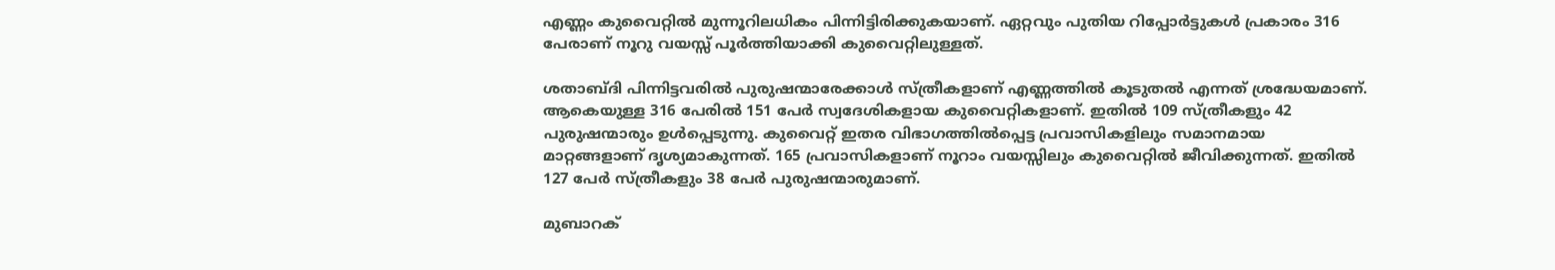എണ്ണം കുവൈറ്റിൽ മുന്നൂറിലധികം പിന്നിട്ടിരിക്കുകയാണ്. ഏറ്റവും പുതിയ റിപ്പോർട്ടുകൾ പ്രകാരം 316 പേരാണ് നൂറു വയസ്സ് പൂർത്തിയാക്കി കുവൈറ്റിലുള്ളത്.

ശതാബ്ദി പിന്നിട്ടവരിൽ പുരുഷന്മാരേക്കാൾ സ്ത്രീകളാണ് എണ്ണത്തിൽ കൂടുതൽ എന്നത് ശ്രദ്ധേയമാണ്. ആകെയുള്ള 316 പേരിൽ 151 പേർ സ്വദേശികളായ കുവൈറ്റികളാണ്. ഇതിൽ 109 സ്ത്രീകളും 42 പുരുഷന്മാരും ഉൾപ്പെടുന്നു. കുവൈറ്റ് ഇതര വിഭാഗത്തിൽപ്പെട്ട പ്രവാസികളിലും സമാനമായ മാറ്റങ്ങളാണ് ദൃശ്യമാകുന്നത്. 165 പ്രവാസികളാണ് നൂറാം വയസ്സിലും കുവൈറ്റിൽ ജീവിക്കുന്നത്. ഇതിൽ 127 പേർ സ്ത്രീകളും 38 പേർ പുരുഷന്മാരുമാണ്.

മുബാറക്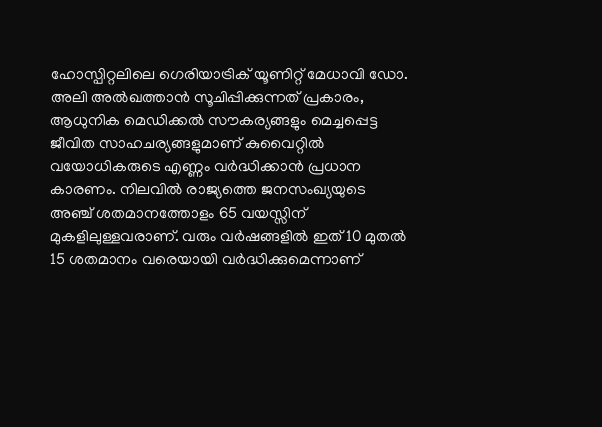ഹോസ്പിറ്റലിലെ ഗെരിയാട്രിക് യൂണിറ്റ് മേധാവി ഡോ. അലി അൽഖത്താൻ സൂചിപ്പിക്കുന്നത് പ്രകാരം, ആധുനിക മെഡിക്കൽ സൗകര്യങ്ങളും മെച്ചപ്പെട്ട ജീവിത സാഹചര്യങ്ങളുമാണ് കുവൈറ്റിൽ വയോധികരുടെ എണ്ണം വർദ്ധിക്കാൻ പ്രധാന കാരണം. നിലവിൽ രാജ്യത്തെ ജനസംഖ്യയുടെ അഞ്ച് ശതമാനത്തോളം 65 വയസ്സിന് മുകളിലുള്ളവരാണ്. വരും വർഷങ്ങളിൽ ഇത് 10 മുതൽ 15 ശതമാനം വരെയായി വർദ്ധിക്കുമെന്നാണ്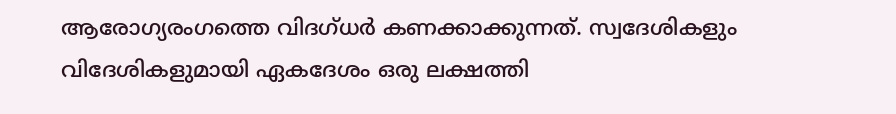ആരോഗ്യരംഗത്തെ വിദഗ്ധർ കണക്കാക്കുന്നത്. സ്വദേശികളും വിദേശികളുമായി ഏകദേശം ഒരു ലക്ഷത്തി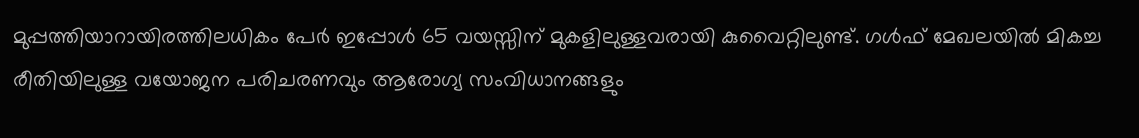മുപ്പത്തിയാറായിരത്തിലധികം പേർ ഇപ്പോൾ 65 വയസ്സിന് മുകളിലുള്ളവരായി കുവൈറ്റിലുണ്ട്. ഗൾഫ് മേഖലയിൽ മികച്ച രീതിയിലുള്ള വയോജന പരിചരണവും ആരോഗ്യ സംവിധാനങ്ങളും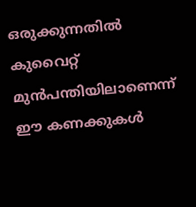ഒരുക്കുന്നതിൽ കുവൈറ്റ് മുൻപന്തിയിലാണെന്ന് ഈ കണക്കുകൾ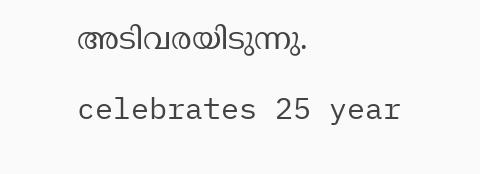അടിവരയിടുന്നു.

celebrates 25 year